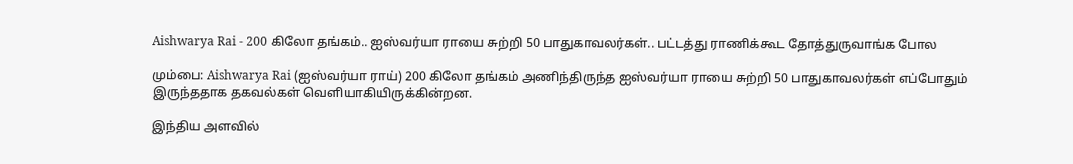Aishwarya Rai - 200 கிலோ தங்கம்.. ஐஸ்வர்யா ராயை சுற்றி 50 பாதுகாவலர்கள்.. பட்டத்து ராணிக்கூட தோத்துருவாங்க போல

மும்பை: Aishwarya Rai (ஐஸ்வர்யா ராய்) 200 கிலோ தங்கம் அணிந்திருந்த ஐஸ்வர்யா ராயை சுற்றி 50 பாதுகாவலர்கள் எப்போதும் இருந்ததாக தகவல்கள் வெளியாகியிருக்கின்றன.

இந்திய அளவில்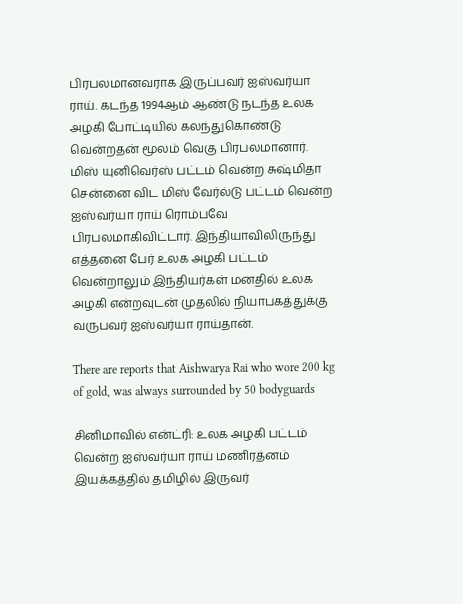பிரபலமானவராக இருப்பவர் ஐஸ்வர்யா ராய். கடந்த 1994ஆம் ஆண்டு நடந்த உலக அழகி போட்டியில் கலந்துகொண்டு வென்றதன் மூலம் வெகு பிரபலமானார். மிஸ் யுனிவெர்ஸ் பட்டம் வென்ற சுஷ்மிதா சென்னை விட மிஸ் வேர்ல்டு பட்டம் வென்ற ஐஸ்வர்யா ராய் ரொம்பவே பிரபலமாகிவிட்டார். இந்தியாவிலிருந்து எத்தனை பேர் உலக அழகி பட்டம் வென்றாலும் இந்தியர்கள் மனதில் உலக அழகி என்றவுடன் முதலில் நியாபகத்துக்கு வருபவர் ஐஸ்வர்யா ராய்தான்.

There are reports that Aishwarya Rai who wore 200 kg of gold, was always surrounded by 50 bodyguards

சினிமாவில் என்ட்ரி: உலக அழகி பட்டம் வென்ற ஐஸ்வர்யா ராய் மணிரத்னம் இயக்கத்தில் தமிழில் இருவர்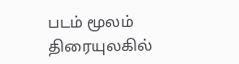படம் மூலம் திரையுலகில்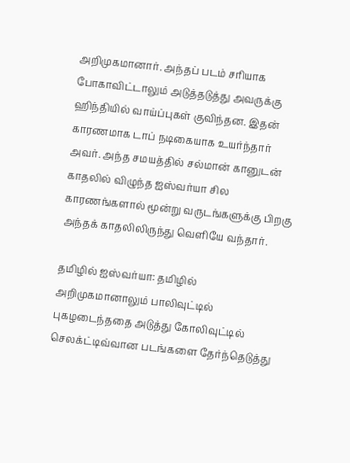அறிமுகமானார். அந்தப் படம் சரியாக போகாவிட்டாலும் அடுத்தடுத்து அவருக்கு ஹிந்தியில் வாய்ப்புகள் குவிந்தன. இதன் காரணமாக டாப் நடிகையாக உயர்ந்தார் அவர். அந்த சமயத்தில் சல்மான் கானுடன் காதலில் விழுந்த ஐஸ்வர்யா சில காரணங்களால் மூன்று வருடங்களுக்கு பிறகு அந்தக் காதலிலிருந்து வெளியே வந்தார்.

தமிழில் ஐஸ்வர்யா: தமிழில் அறிமுகமானாலும் பாலிவுட்டில் புகழடைந்ததை அடுத்து கோலிவுட்டில் செலக்ட்டிவ்வான படங்களை தேர்ந்தெடுத்து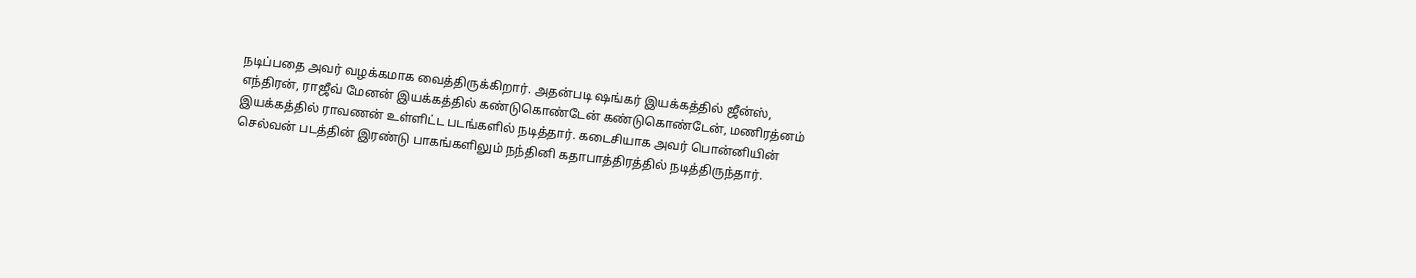நடிப்பதை அவர் வழக்கமாக வைத்திருக்கிறார். அதன்படி ஷங்கர் இயக்கத்தில் ஜீன்ஸ், எந்திரன், ராஜீவ் மேனன் இயக்கத்தில் கண்டுகொண்டேன் கண்டுகொண்டேன், மணிரத்னம் இயக்கத்தில் ராவணன் உள்ளிட்ட படங்களில் நடித்தார். கடைசியாக அவர் பொன்னியின் செல்வன் படத்தின் இரண்டு பாகங்களிலும் நந்தினி கதாபாத்திரத்தில் நடித்திருந்தார்.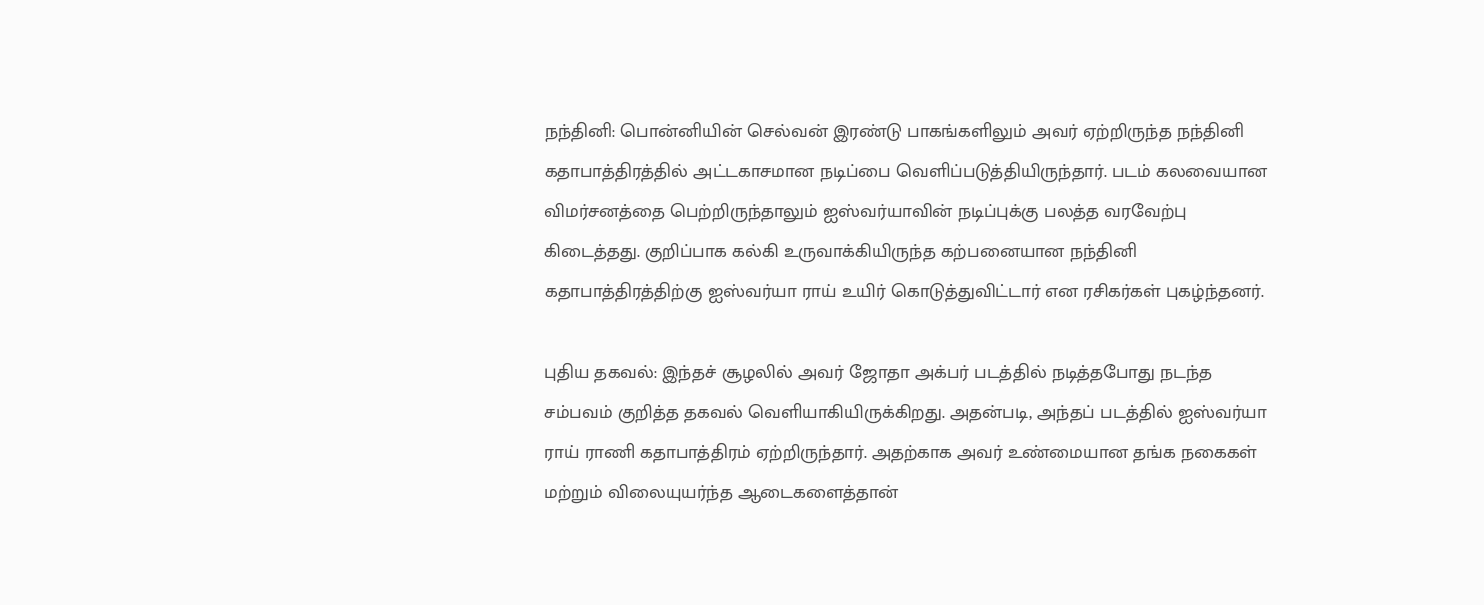நந்தினி: பொன்னியின் செல்வன் இரண்டு பாகங்களிலும் அவர் ஏற்றிருந்த நந்தினி கதாபாத்திரத்தில் அட்டகாசமான நடிப்பை வெளிப்படுத்தியிருந்தார். படம் கலவையான விமர்சனத்தை பெற்றிருந்தாலும் ஐஸ்வர்யாவின் நடிப்புக்கு பலத்த வரவேற்பு கிடைத்தது. குறிப்பாக கல்கி உருவாக்கியிருந்த கற்பனையான நந்தினி கதாபாத்திரத்திற்கு ஐஸ்வர்யா ராய் உயிர் கொடுத்துவிட்டார் என ரசிகர்கள் புகழ்ந்தனர்.

புதிய தகவல்: இந்தச் சூழலில் அவர் ஜோதா அக்பர் படத்தில் நடித்தபோது நடந்த சம்பவம் குறித்த தகவல் வெளியாகியிருக்கிறது. அதன்படி, அந்தப் படத்தில் ஐஸ்வர்யா ராய் ராணி கதாபாத்திரம் ஏற்றிருந்தார். அதற்காக அவர் உண்மையான தங்க நகைகள் மற்றும் விலையுயர்ந்த ஆடைகளைத்தான்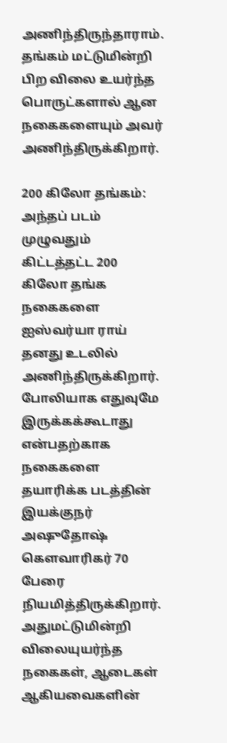அணிந்திருந்தாராம். தங்கம் மட்டுமின்றி பிற விலை உயர்ந்த பொருட்களால் ஆன நகைகளையும் அவர் அணிந்திருக்கிறார்.

200 கிலோ தங்கம்: அந்தப் படம் முழுவதும் கிட்டத்தட்ட 200 கிலோ தங்க நகைகளை ஐஸ்வர்யா ராய் தனது உடலில் அணிந்திருக்கிறார். போலியாக எதுவுமே இருக்கக்கூடாது என்பதற்காக நகைகளை தயாரிக்க படத்தின் இயக்குநர் அஷுதோஷ் கௌவாரிகர் 70 பேரை நியமித்திருக்கிறார். அதுமட்டுமின்றி விலையுயர்ந்த நகைகள், ஆடைகள் ஆகியவைகளின்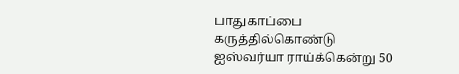பாதுகாப்பை கருத்தில்கொண்டு ஐஸ்வர்யா ராய்க்கென்று 50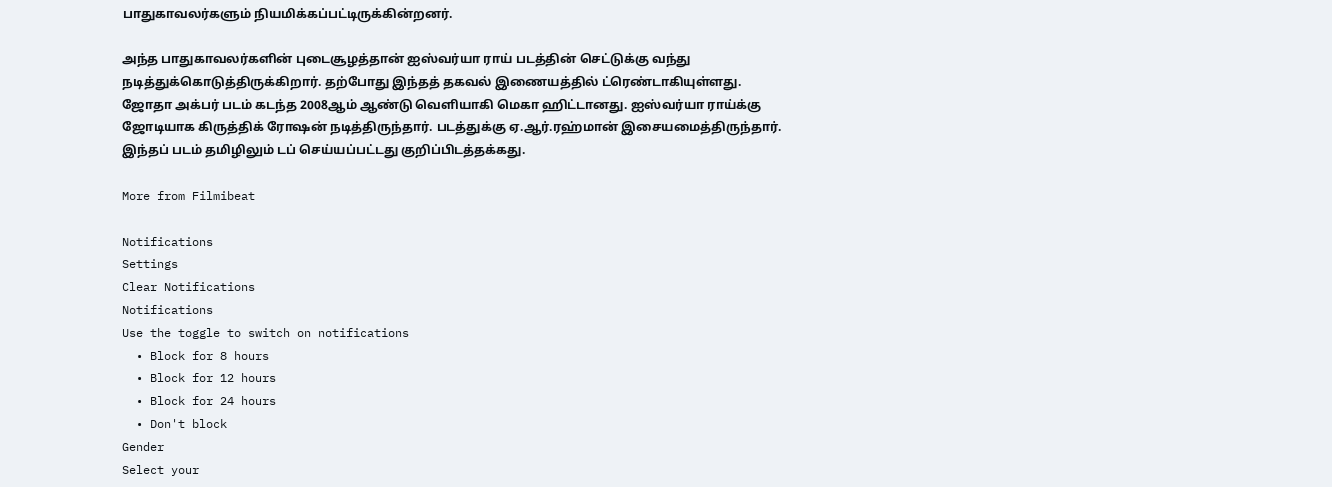பாதுகாவலர்களும் நியமிக்கப்பட்டிருக்கின்றனர்.

அந்த பாதுகாவலர்களின் புடைசூழத்தான் ஐஸ்வர்யா ராய் படத்தின் செட்டுக்கு வந்து நடித்துக்கொடுத்திருக்கிறார். தற்போது இந்தத் தகவல் இணையத்தில் ட்ரெண்டாகியுள்ளது. ஜோதா அக்பர் படம் கடந்த 2008ஆம் ஆண்டு வெளியாகி மெகா ஹிட்டானது. ஐஸ்வர்யா ராய்க்கு ஜோடியாக கிருத்திக் ரோஷன் நடித்திருந்தார். படத்துக்கு ஏ.ஆர்.ரஹ்மான் இசையமைத்திருந்தார். இந்தப் படம் தமிழிலும் டப் செய்யப்பட்டது குறிப்பிடத்தக்கது.

More from Filmibeat

Notifications
Settings
Clear Notifications
Notifications
Use the toggle to switch on notifications
  • Block for 8 hours
  • Block for 12 hours
  • Block for 24 hours
  • Don't block
Gender
Select your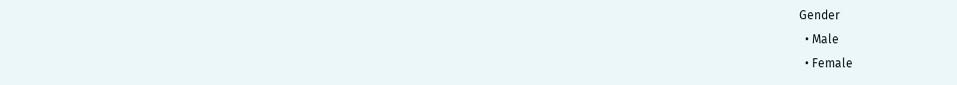Gender
  • Male
  • Female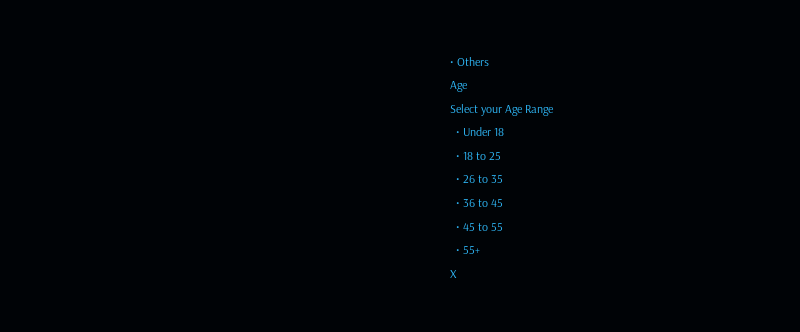• Others
Age
Select your Age Range
  • Under 18
  • 18 to 25
  • 26 to 35
  • 36 to 45
  • 45 to 55
  • 55+
X